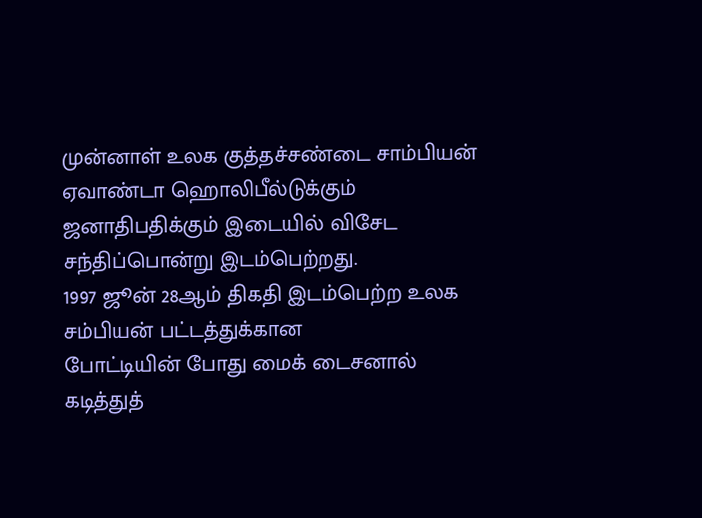முன்னாள் உலக குத்தச்சண்டை சாம்பியன் ஏவாண்டா ஹொலிபீல்டுக்கும் ஜனாதிபதிக்கும் இடையில் விசேட சந்திப்பொன்று இடம்பெற்றது.
1997 ஜூன் 28ஆம் திகதி இடம்பெற்ற உலக சம்பியன் பட்டத்துக்கான
போட்டியின் போது மைக் டைசனால் கடித்துத்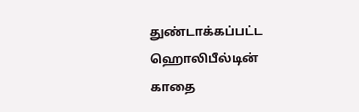துண்டாக்கப்பட்ட ஹொலிபீல்டின்
காதை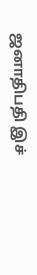ஜனாதிபதி இச்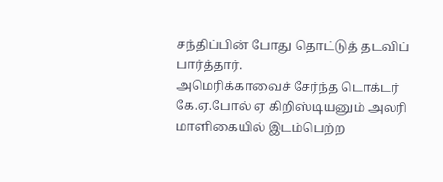சந்திப்பின் போது தொட்டுத் தடவிப் பார்த்தார்.
அமெரிக்காவைச் சேர்ந்த டொக்டர் கே.ஏ.போல் ஏ கிறிஸ்டியனும் அலரி மாளிகையில் இடம்பெற்ற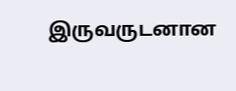இருவருடனான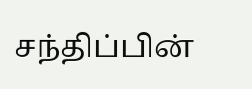சந்திப்பின்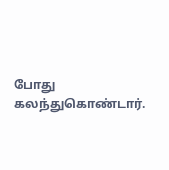போது கலந்துகொண்டார்.